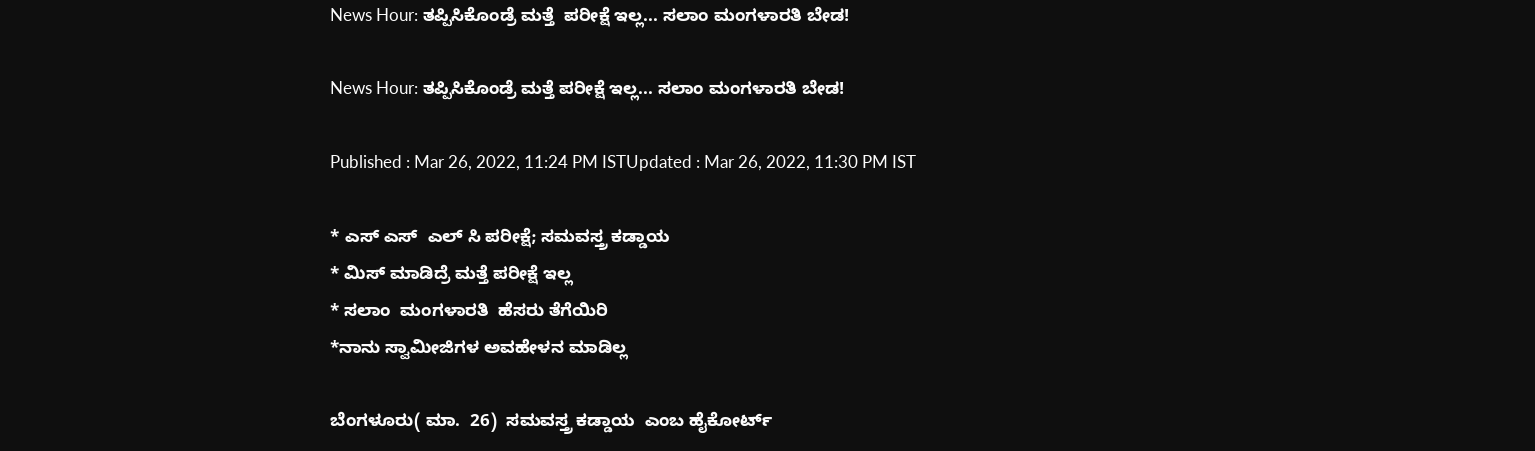News Hour: ತಪ್ಪಿಸಿಕೊಂಡ್ರೆ ಮತ್ತೆ  ಪರೀಕ್ಷೆ ಇಲ್ಲ... ಸಲಾಂ ಮಂಗಳಾರತಿ ಬೇಡ!

News Hour: ತಪ್ಪಿಸಿಕೊಂಡ್ರೆ ಮತ್ತೆ ಪರೀಕ್ಷೆ ಇಲ್ಲ... ಸಲಾಂ ಮಂಗಳಾರತಿ ಬೇಡ!

Published : Mar 26, 2022, 11:24 PM ISTUpdated : Mar 26, 2022, 11:30 PM IST

* ಎಸ್ ಎಸ್  ಎಲ್ ಸಿ ಪರೀಕ್ಷೆ; ಸಮವಸ್ತ್ರ ಕಡ್ಡಾಯ
* ಮಿಸ್ ಮಾಡಿದ್ರೆ ಮತ್ತೆ ಪರೀಕ್ಷೆ ಇಲ್ಲ
* ಸಲಾಂ  ಮಂಗಳಾರತಿ  ಹೆಸರು ತೆಗೆಯಿರಿ
*ನಾನು ಸ್ವಾಮೀಜಿಗಳ ಅವಹೇಳನ ಮಾಡಿಲ್ಲ

ಬೆಂಗಳೂರು( ಮಾ.  26)  ಸಮವಸ್ತ್ರ ಕಡ್ಡಾಯ  ಎಂಬ ಹೈಕೋರ್ಟ್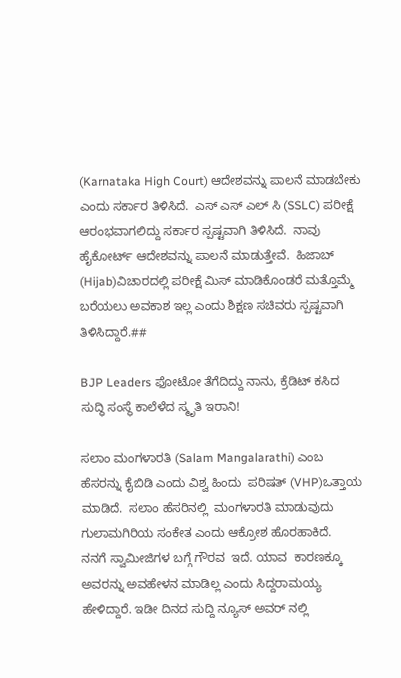(Karnataka High Court) ಆದೇಶವನ್ನು ಪಾಲನೆ ಮಾಡಬೇಕು ಎಂದು ಸರ್ಕಾರ ತಿಳಿಸಿದೆ.  ಎಸ್ ಎಸ್ ಎಲ್ ಸಿ (SSLC) ಪರೀಕ್ಷೆ ಆರಂಭವಾಗಲಿದ್ದು ಸರ್ಕಾರ ಸ್ಪಷ್ಟವಾಗಿ ತಿಳಿಸಿದೆ.  ನಾವು ಹೈಕೋರ್ಟ್ ಆದೇಶವನ್ನು ಪಾಲನೆ ಮಾಡುತ್ತೇವೆ.  ಹಿಜಾಬ್ (Hijab)ವಿಚಾರದಲ್ಲಿ ಪರೀಕ್ಷೆ ಮಿಸ್ ಮಾಡಿಕೊಂಡರೆ ಮತ್ತೊಮ್ಮೆ ಬರೆಯಲು ಅವಕಾಶ ಇಲ್ಲ ಎಂದು ಶಿಕ್ಷಣ ಸಚಿವರು ಸ್ಪಷ್ಟವಾಗಿ ತಿಳಿಸಿದ್ದಾರೆ.##

BJP Leaders ಫೋಟೋ ತೆಗೆದಿದ್ದು ನಾನು, ಕ್ರೆಡಿಟ್ ಕಸಿದ ಸುದ್ಧಿ ಸಂಸ್ಥೆ ಕಾಲೆಳೆದ ಸ್ಮೃತಿ ಇರಾನಿ!

ಸಲಾಂ ಮಂಗಳಾರತಿ (Salam Mangalarathi) ಎಂಬ ಹೆಸರನ್ನು ಕೈಬಿಡಿ ಎಂದು ವಿಶ್ವ ಹಿಂದು  ಪರಿಷತ್ (VHP)ಒತ್ತಾಯ ಮಾಡಿದೆ.  ಸಲಾಂ ಹೆಸರಿನಲ್ಲಿ  ಮಂಗಳಾರತಿ ಮಾಡುವುದು ಗುಲಾಮಗಿರಿಯ ಸಂಕೇತ ಎಂದು ಆಕ್ರೋಶ ಹೊರಹಾಕಿದೆ.   ನನಗೆ ಸ್ವಾಮೀಜಿಗಳ ಬಗ್ಗೆ ಗೌರವ  ಇದೆ. ಯಾವ  ಕಾರಣಕ್ಕೂ ಅವರನ್ನು ಅವಹೇಳನ ಮಾಡಿಲ್ಲ ಎಂದು ಸಿದ್ದರಾಮಯ್ಯ ಹೇಳಿದ್ದಾರೆ. ಇಡೀ ದಿನದ ಸುದ್ದಿ ನ್ಯೂಸ್ ಅವರ್ ನಲ್ಲಿ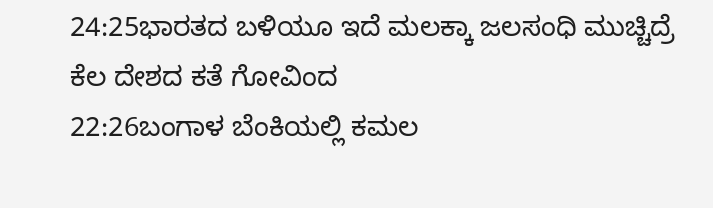24:25ಭಾರತದ ಬಳಿಯೂ ಇದೆ ಮಲಕ್ಕಾ ಜಲಸಂಧಿ ಮುಚ್ಚಿದ್ರೆ ಕೆಲ ದೇಶದ ಕತೆ ಗೋವಿಂದ
22:26ಬಂಗಾಳ ಬೆಂಕಿಯಲ್ಲಿ ಕಮಲ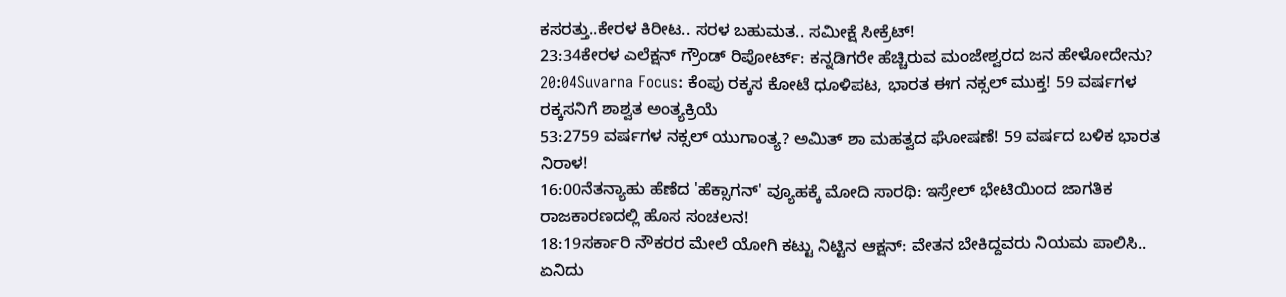ಕಸರತ್ತು..ಕೇರಳ ಕಿರೀಟ.. ಸರಳ ಬಹುಮತ.. ಸಮೀಕ್ಷೆ ಸೀಕ್ರೆಟ್!
23:34ಕೇರಳ ಎಲೆಕ್ಷನ್ ಗ್ರೌಂಡ್ ರಿಪೋರ್ಟ್: ಕನ್ನಡಿಗರೇ ಹೆಚ್ಚಿರುವ ಮಂಜೇಶ್ವರದ ಜನ ಹೇಳೋದೇನು?
20:04Suvarna Focus: ಕೆಂಪು ರಕ್ಕಸ ಕೋಟೆ ಧೂಳಿಪಟ, ಭಾರತ ಈಗ ನಕ್ಸಲ್ ಮುಕ್ತ! 59 ವರ್ಷಗಳ ರಕ್ಕಸನಿಗೆ ಶಾಶ್ವತ ಅಂತ್ಯಕ್ರಿಯೆ
53:2759 ವರ್ಷಗಳ ನಕ್ಸಲ್ ಯುಗಾಂತ್ಯ? ಅಮಿತ್ ಶಾ ಮಹತ್ವದ ಘೋಷಣೆ! 59 ವರ್ಷದ ಬಳಿಕ ಭಾರತ ನಿರಾಳ!
16:00ನೆತನ್ಯಾಹು ಹೆಣೆದ 'ಹೆಕ್ಸಾಗನ್' ವ್ಯೂಹಕ್ಕೆ ಮೋದಿ ಸಾರಥಿ: ಇಸ್ರೇಲ್ ಭೇಟಿಯಿಂದ ಜಾಗತಿಕ ರಾಜಕಾರಣದಲ್ಲಿ ಹೊಸ ಸಂಚಲನ!
18:19ಸರ್ಕಾರಿ ನೌಕರರ ಮೇಲೆ ಯೋಗಿ ಕಟ್ಟು ನಿಟ್ಟಿನ ಆಕ್ಷನ್: ವೇತನ ಬೇಕಿದ್ದವರು ನಿಯಮ ಪಾಲಿಸಿ.. ಏನಿದು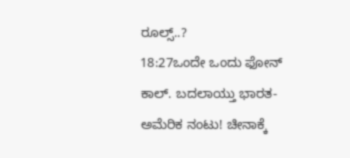ರೂಲ್ಸ್..?
18:27ಒಂದೇ ಒಂದು ಫೋನ್ ಕಾಲ್. ಬದಲಾಯ್ತು ಭಾರತ-ಅಮೆರಿಕ ನಂಟು! ಚೀನಾಕ್ಕೆ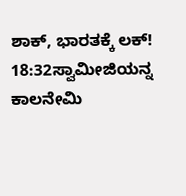ಶಾಕ್, ಭಾರತಕ್ಕೆ ಲಕ್!
18:32ಸ್ವಾಮೀಜಿಯನ್ನ ಕಾಲನೇಮಿ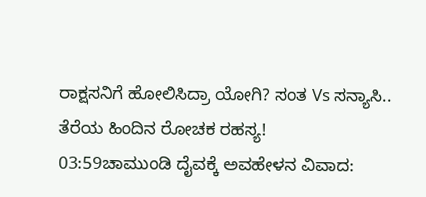ರಾಕ್ಷಸನಿಗೆ ಹೋಲಿಸಿದ್ರಾ ಯೋಗಿ? ಸಂತ Vs ಸನ್ಯಾಸಿ.. ತೆರೆಯ ಹಿಂದಿನ ರೋಚಕ ರಹಸ್ಯ!
03:59ಚಾಮುಂಡಿ ದೈವಕ್ಕೆ ಅವಹೇಳನ ವಿವಾದ: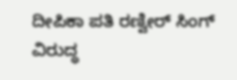ದೀಪಿಕಾ ಪತಿ ರಣ್ವೀರ್ ಸಿಂಗ್ ವಿರುದ್ಧ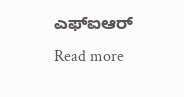ಎಫ್‌ಐಆರ್
Read more